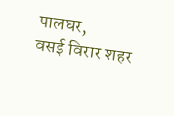पालघर,
वसई विरार शहर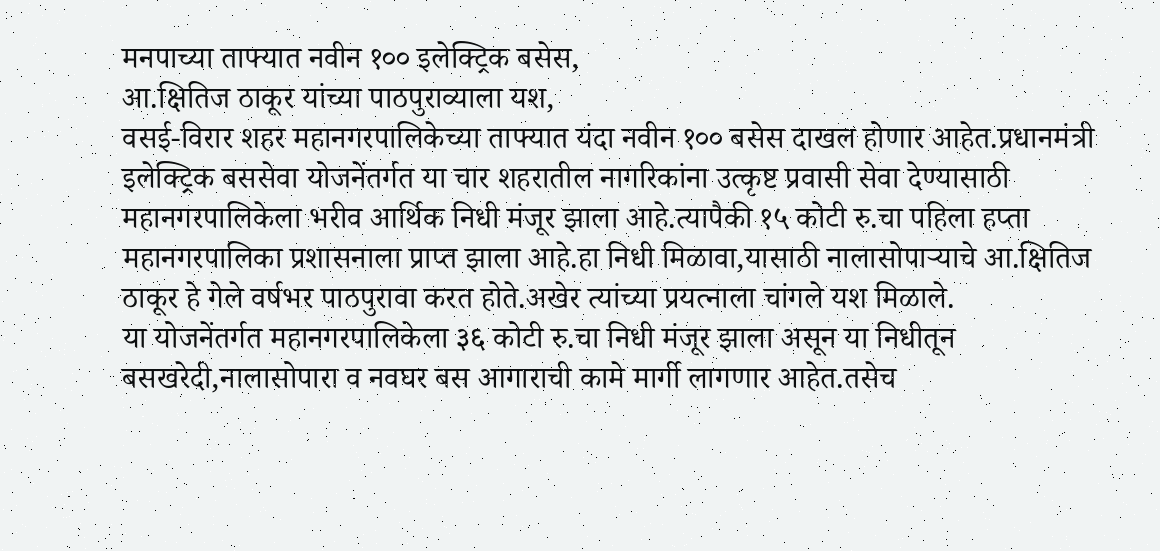मनपाच्या ताफ्यात नवीन १०० इलेक्ट्रिक बसेस,
आ.क्षितिज ठाकूर यांच्या पाठपुराव्याला यश,
वसई-विरार शहर महानगरपालिकेच्या ताफ्यात यंदा नवीन १०० बसेस दाखल होणार आहेत.प्रधानमंत्री इलेक्ट्रिक बससेवा योजनेंतर्गत या चार शहरातील नागरिकांना उत्कृष्ट प्रवासी सेवा देण्यासाठी महानगरपालिकेला भरीव आर्थिक निधी मंजूर झाला आहे.त्यापैकी १५ कोटी रु.चा पहिला हप्ता महानगरपालिका प्रशासनाला प्राप्त झाला आहे.हा निधी मिळावा,यासाठी नालासोपाऱ्याचे आ.क्षितिज ठाकूर हे गेले वर्षभर पाठपुरावा करत होते.अखेर त्यांच्या प्रयत्नाला चांगले यश मिळाले.
या योजनेंतर्गत महानगरपालिकेला ३६ कोटी रु.चा निधी मंजूर झाला असून या निधीतून बसखरेदी,नालासोपारा व नवघर बस आगाराची कामे मार्गी लागणार आहेत.तसेच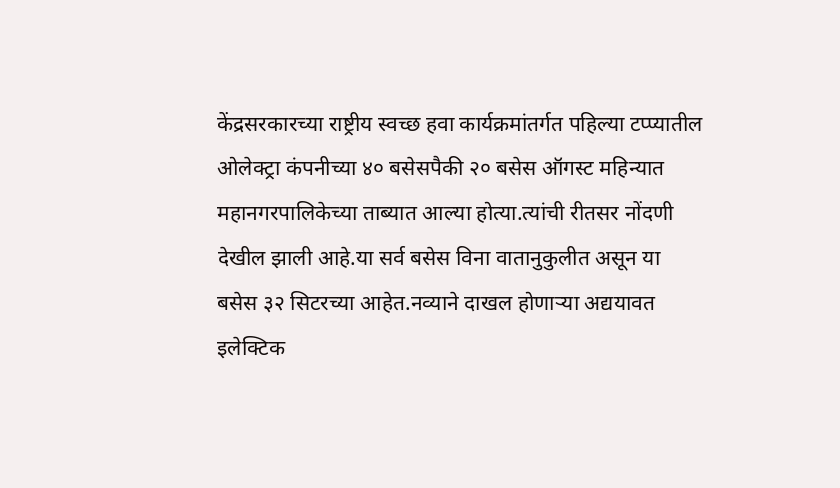केंद्रसरकारच्या राष्ट्रीय स्वच्छ हवा कार्यक्रमांतर्गत पहिल्या टप्प्यातील ओलेक्ट्रा कंपनीच्या ४० बसेसपैकी २० बसेस ऑगस्ट महिन्यात महानगरपालिकेच्या ताब्यात आल्या होत्या.त्यांची रीतसर नोंदणी देखील झाली आहे.या सर्व बसेस विना वातानुकुलीत असून या बसेस ३२ सिटरच्या आहेत.नव्याने दाखल होणाऱ्या अद्ययावत इलेक्टिक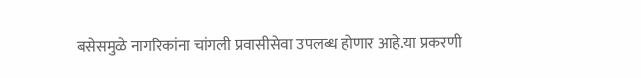बसेसमुळे नागरिकांना चांगली प्रवासीसेवा उपलब्ध होणार आहे.या प्रकरणी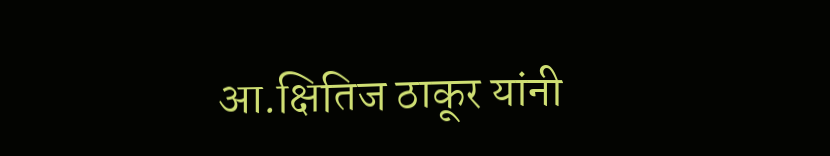आ.क्षितिज ठाकूर यांनी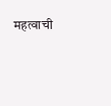महत्वाची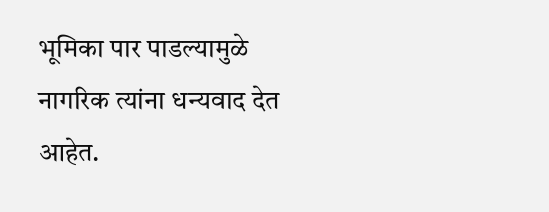भूमिका पार पाडल्यामुळे नागरिक त्यांना धन्यवाद देत आहेत.